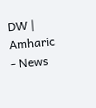DW | Amharic - News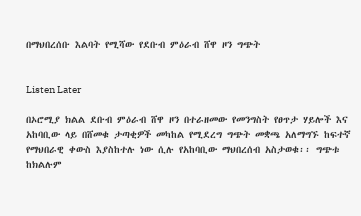በማህበረሰቡ እልባት የሚሻው የደቡብ ምዕራብ ሸዋ ዞን ግጭት


Listen Later

በኦሮሚያ ክልል ደቡብ ምዕራብ ሸዋ ዞን በተራዘመው የመንግስት የፀጥታ ሃይሎች እና አከባቢው ላይ በሸመቁ ታጣቂዎች መካከል የሚደረግ ግጭት መቋጫ አለማግኙ ከፍተኛ የማህበራዊ ቀውስ እያስከተሉ ነው ሲሉ የአከባቢው ማህበረሰብ አስታወቁ፡፡ ግጭቱ ከክልሉም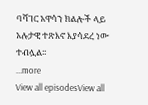ባሻገር አዋሳን ክልሎች ላይ አሉታዊ ተጽእኖ እያሳደረ ነው ተብሏል፡፡
...more
View all episodesView all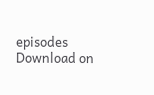episodes
Download on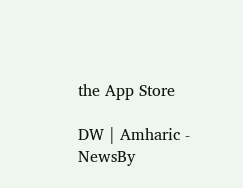the App Store

DW | Amharic - NewsBy